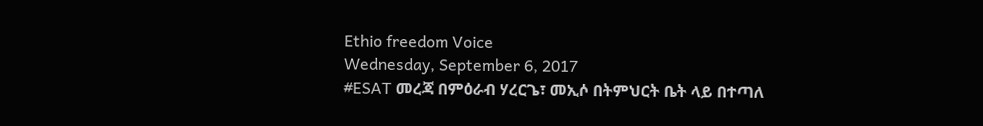Ethio freedom Voice
Wednesday, September 6, 2017
#ESAT መረጃ በምዕራብ ሃረርጌ፣ መኢሶ በትምህርት ቤት ላይ በተጣለ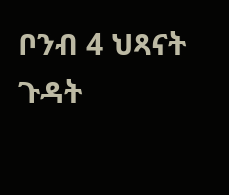ቦንብ 4 ህጻናት ጉዳት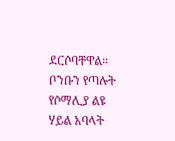ደርሶባቸዋል። ቦንቡን የጣሉት የሶማሊያ ልዩ ሃይል አባላት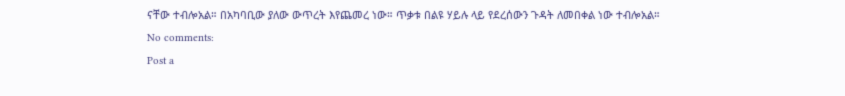ናቸው ተብሎአል። በአካባቢው ያለው ውጥረት እየጨመረ ነው። ጥቃቱ በልዩ ሃይሉ ላይ የደረሰውን ጉዳት ለመበቀል ነው ተብሎአል።
No comments:
Post a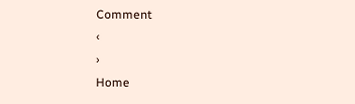Comment
‹
›
Home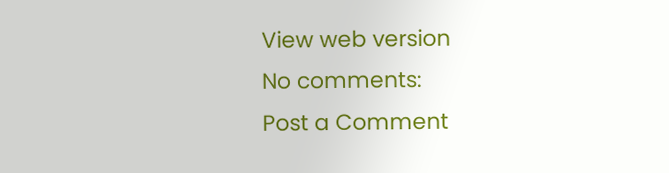View web version
No comments:
Post a Comment